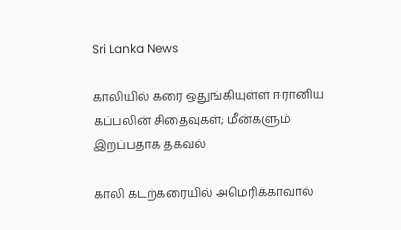Sri Lanka News

காலியில் கரை ஒதுங்கியுள்ள ஈரானிய கப்பலின் சிதைவுகள்; மீன்களும் இறப்பதாக தகவல்

காலி கடற்கரையில் அமெரிக்காவால்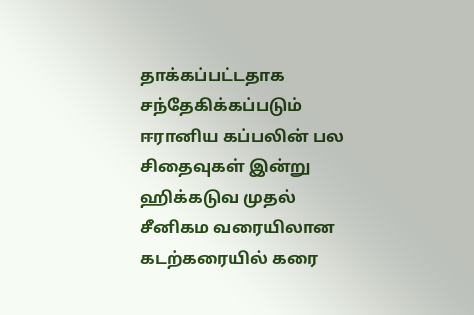தாக்கப்பட்டதாக சந்தேகிக்கப்படும் ஈரானிய கப்பலின் பல சிதைவுகள் இன்று ஹிக்கடுவ முதல் சீனிகம வரையிலான கடற்கரையில் கரை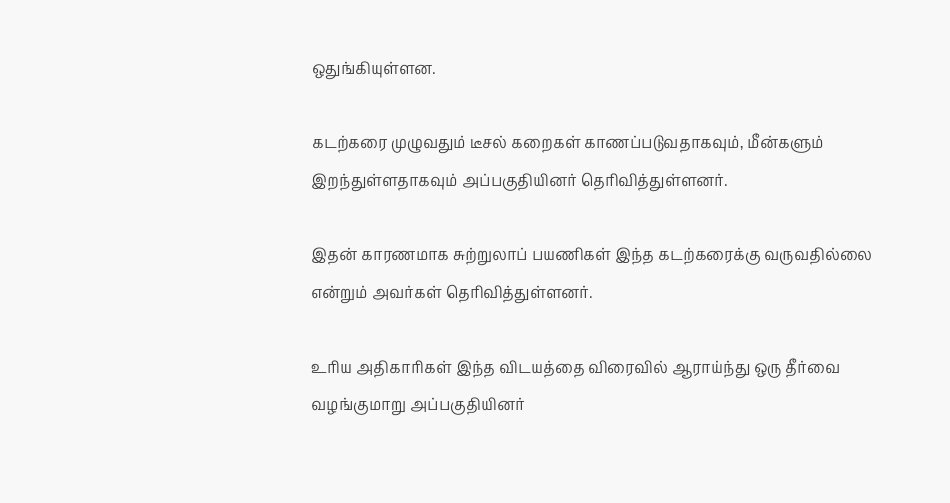ஒதுங்கியுள்ளன.

கடற்கரை முழுவதும் டீசல் கறைகள் காணப்படுவதாகவும், மீன்களும் இறந்துள்ளதாகவும் அப்பகுதியினர் தெரிவித்துள்ளனர்.

இதன் காரணமாக சுற்றுலாப் பயணிகள் இந்த கடற்கரைக்கு வருவதில்லை என்றும் அவர்கள் தெரிவித்துள்ளனர்.

உரிய அதிகாரிகள் இந்த விடயத்தை விரைவில் ஆராய்ந்து ஒரு தீர்வை வழங்குமாறு அப்பகுதியினர்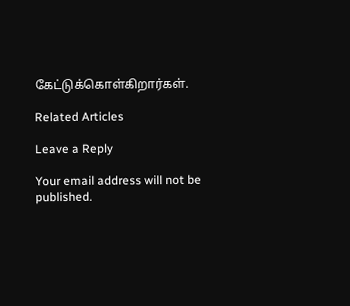கேட்டுக்கொள்கிறார்கள்.

Related Articles

Leave a Reply

Your email address will not be published.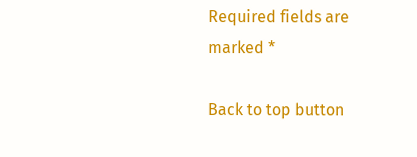Required fields are marked *

Back to top button